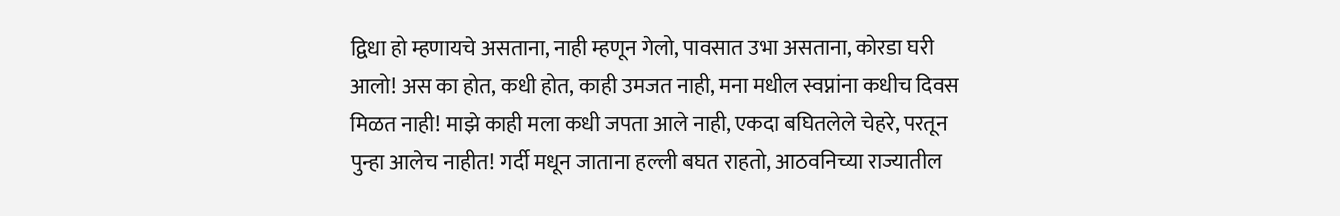द्विधा हो म्हणायचे असताना, नाही म्हणून गेलो, पावसात उभा असताना, कोरडा घरी आलो! अस का होत, कधी होत, काही उमजत नाही, मना मधील स्वप्नांना कधीच दिवस मिळत नाही! माझे काही मला कधी जपता आले नाही, एकदा बघितलेले चेहरे, परतून पुन्हा आलेच नाहीत! गर्दी मधून जाताना हल्ली बघत राहतो, आठवनिच्या राज्यातील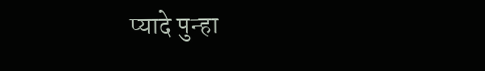प्यादे पुन्हा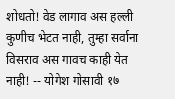शोधतो! वेड लागाव अस हल्ली कुणीच भेटत नाही, तुम्हा सर्वाना विसराव अस गावच काही येत नाही! -- योगेश गोसावी १७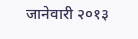जानेवारी २०१३